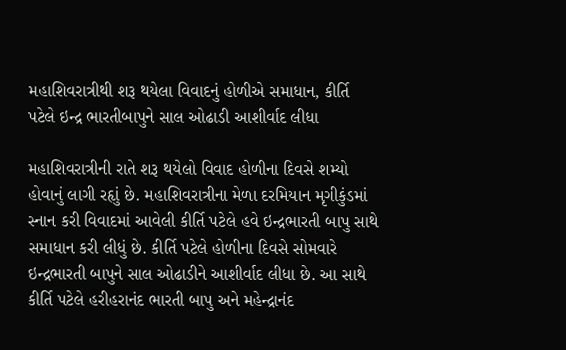મહાશિવરાત્રીથી શરૂ થયેલા વિવાદનું હોળીએ સમાધાન, કીર્તિ પટેલે ઇન્દ્ર ભારતીબાપુને સાલ ઓઢાડી આશીર્વાદ લીધા

મહાશિવરાત્રીની રાતે શરૂ થયેલો વિવાદ હોળીના દિવસે શમ્યો હોવાનું લાગી રહૃાું છે. મહાશિવરાત્રીના મેળા દરમિયાન મૃગીકુંડમાં સ્નાન કરી વિવાદમાં આવેલી કીર્તિ પટેલે હવે ઇન્દ્રભારતી બાપુ સાથે સમાધાન કરી લીધું છે. કીર્તિ પટેલે હોળીના દિવસે સોમવારે ઇન્દ્રભારતી બાપુને સાલ ઓઢાડીને આશીર્વાદ લીધા છે. આ સાથે કીર્તિ પટેલે હરીહરાનંદ ભારતી બાપુ અને મહેન્દ્રાનંદ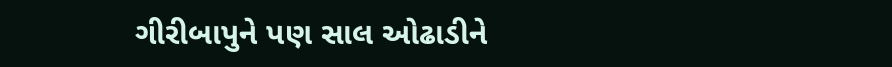ગીરીબાપુને પણ સાલ ઓઢાડીને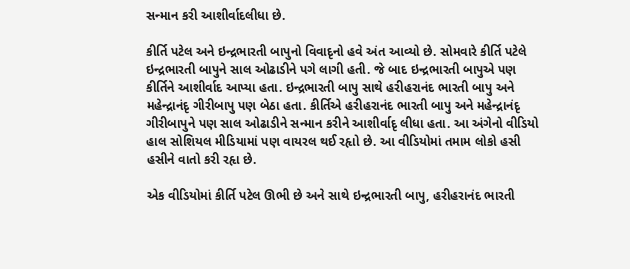સન્માન કરી આશીર્વાદલીધા છે.

કીર્તિ પટેલ અને ઇન્દ્રભારતી બાપુનો વિવાદૃનો હવે અંત આવ્યો છે. સોમવારે કીર્તિ પટેલે ઇન્દ્રભારતી બાપુને સાલ ઓઢાડીને પગે લાગી હતી. જે બાદ ઇન્દ્રભારતી બાપુએ પણ કીર્તિને આશીર્વાદ આપ્યા હતા. ઇન્દ્રભારતી બાપુ સાથે હરીહરાનંદ ભારતી બાપુ અને મહેન્દ્રાનંદૃ ગીરીબાપુ પણ બેઠા હતા. કીર્તિએ હરીહરાનંદ ભારતી બાપુ અને મહેન્દ્રાનંદૃ ગીરીબાપુને પણ સાલ ઓઢાડીને સન્માન કરીને આશીર્વાદૃ લીધા હતા. આ અંગેનો વીડિયો હાલ સોશિયલ મીડિયામાં પણ વાયરલ થઈ રહૃાો છે. આ વીડિયોમાં તમામ લોકો હસી હસીને વાતો કરી રહૃા છે.

એક વીડિયોમાં કીર્તિ પટેલ ઊભી છે અને સાથે ઇન્દ્રભારતી બાપુ, હરીહરાનંદ ભારતી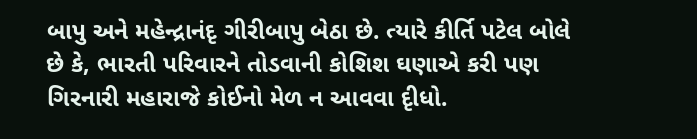બાપુ અને મહેન્દ્રાનંદૃ ગીરીબાપુ બેઠા છે. ત્યારે કીર્તિ પટેલ બોલે છે કે, ભારતી પરિવારને તોડવાની કોશિશ ઘણાએ કરી પણ ગિરનારી મહારાજે કોઈનો મેળ ન આવવા દૃીધો.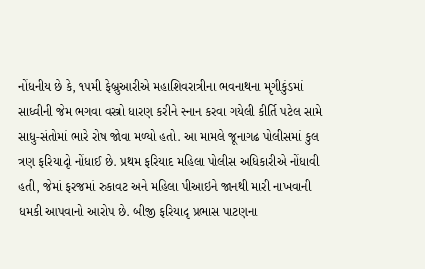નોંધનીય છે કે, ૧૫મી ફેબ્રુઆરીએ મહાશિવરાત્રીના ભવનાથના મૃગીકુંડમાં સાધ્વીની જેમ ભગવા વસ્ત્રો ધારણ કરીને સ્નાન કરવા ગયેલી કીર્તિ પટેલ સામે સાધુ-સંતોમાં ભારે રોષ જોવા મળ્યો હતો. આ મામલે જૂનાગઢ પોલીસમાં કુલ ત્રણ ફરિયાદૃો નોંધાઈ છે. પ્રથમ ફરિયાદ મહિલા પોલીસ અધિકારીએ નોંધાવી હતી, જેમાં ફરજમાં રુકાવટ અને મહિલા પીઆઇને જાનથી મારી નાખવાની ધમકી આપવાનો આરોપ છે. બીજી ફરિયાદૃ પ્રભાસ પાટણના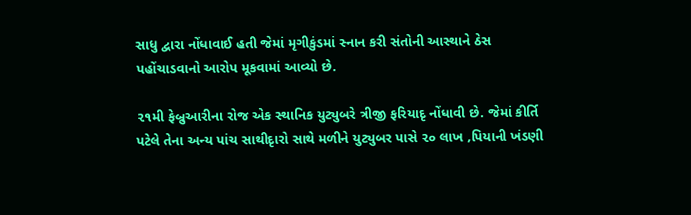સાધુ દ્વારા નોંધાવાઈ હતી જેમાં મૃગીકુંડમાં સ્નાન કરી સંતોની આસ્થાને ઠેસ પહોંચાડવાનો આરોપ મૂકવામાં આવ્યો છે.

૨૧મી ફેબ્રુઆરીના રોજ એક સ્થાનિક યુટ્યુબરે ત્રીજી ફરિયાદૃ નોંધાવી છે. જેમાં કીર્તિ પટેલે તેના અન્ય પાંચ સાથીદૃારો સાથે મળીને યુટ્યુબર પાસે ૨૦ લાખ ‚પિયાની ખંડણી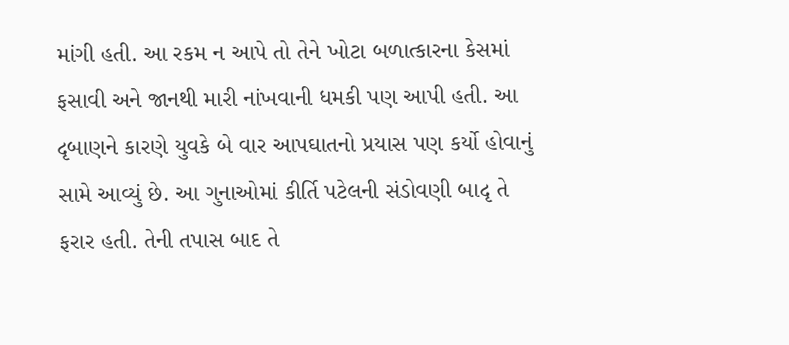માંગી હતી. આ રકમ ન આપે તો તેને ખોટા બળાત્કારના કેસમાં ફસાવી અને જાનથી મારી નાંખવાની ધમકી પણ આપી હતી. આ દૃબાણને કારણે યુવકે બે વાર આપઘાતનો પ્રયાસ પણ કર્યો હોવાનું સામે આવ્યું છે. આ ગુનાઓમાં કીર્તિ પટેલની સંડોવણી બાદૃ તે ફરાર હતી. તેની તપાસ બાદ તે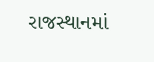રાજસ્થાનમાં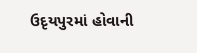ઉદૃયપુરમાં હોવાની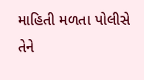માહિતી મળતા પોલીસે તેને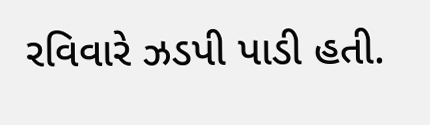રવિવારે ઝડપી પાડી હતી.